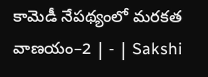కామెడీ నేపథ్యంలో మరకత వాణయం–2 | - | Sakshi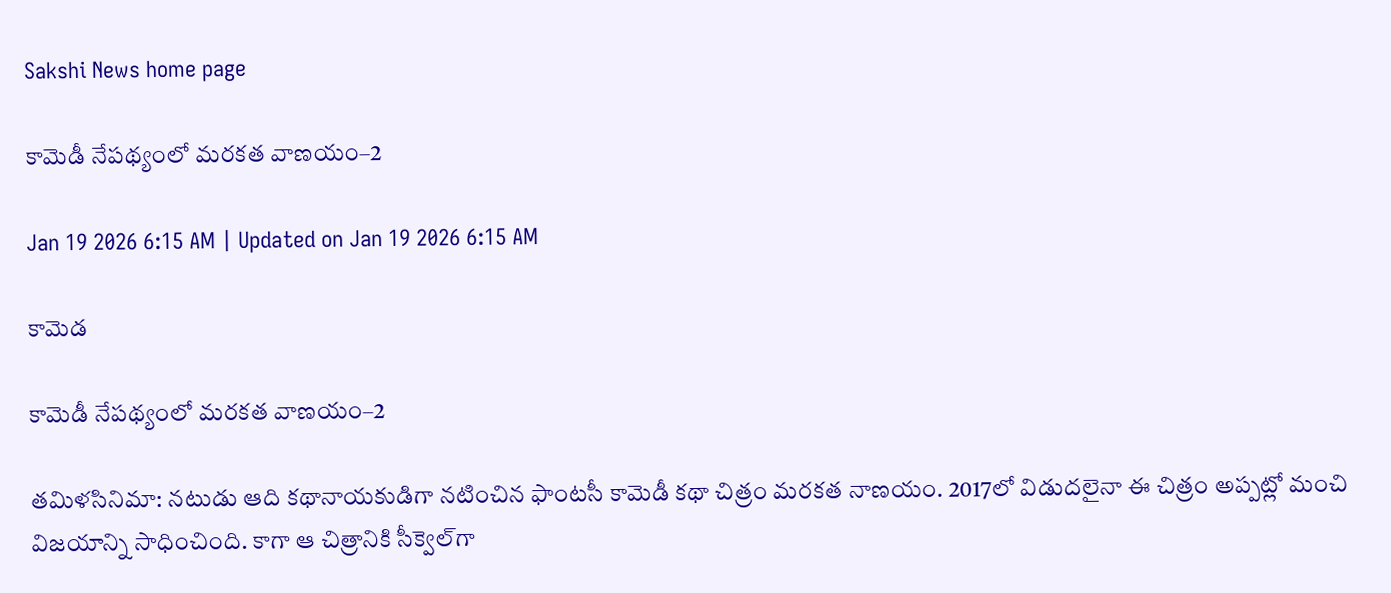Sakshi News home page

కామెడీ నేపథ్యంలో మరకత వాణయం–2

Jan 19 2026 6:15 AM | Updated on Jan 19 2026 6:15 AM

కామెడ

కామెడీ నేపథ్యంలో మరకత వాణయం–2

తమిళసినిమా: నటుడు ఆది కథానాయకుడిగా నటించిన ఫాంటసీ కామెడీ కథా చిత్రం మరకత నాణయం. 2017లో విడుదలైనా ఈ చిత్రం అప్పట్లో మంచి విజయాన్ని సాధించింది. కాగా ఆ చిత్రానికి సీక్వెల్‌గా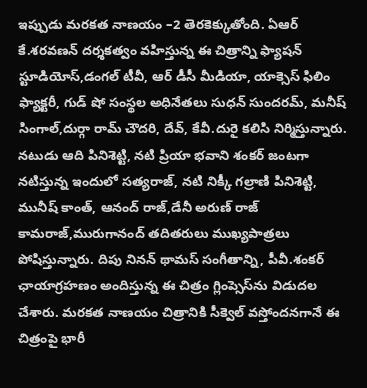ఇప్పుడు మరకత నాణయం –2 తెరకెక్కుతోంది. ఏఆర్‌ కే.శరవణన్‌ దర్శకత్వం వహిస్తున్న ఈ చిత్రాన్ని ఫ్యాషన్‌ స్టూడియోస్‌,డంగల్‌ టీవీ, ఆర్‌ డీసీ మీడియా, యాక్సెస్‌ ఫిలిం ఫ్యాక్టరీ, గుడ్‌ షో సంస్థల అధినేతలు సుధన్‌ సుందరమ్‌, మనీష్‌ సింగాల్‌,దుర్గా రామ్‌ చౌదరి, దేవ్‌, కేవీ.దురై కలిసి నిర్మిస్తున్నారు. నటుడు ఆది పినిశెట్టి, నటి ప్రియా భవాని శంకర్‌ జంటగా నటిస్తున్న ఇందులో సత్యరాజ్‌, నటి నిక్కీ గల్రాణి పినిశెట్టి, మునీష్‌ కాంత్‌, ఆనంద్‌ రాజ్‌,డేనీ అరుణ్‌ రాజ్‌ కామరాజ్‌,మురుగానంద్‌ తదితరులు ముఖ్యపాత్రలు పోషిస్తున్నారు. దిపు నినన్‌ థామస్‌ సంగీతాన్ని, పీవీ.శంకర్‌ ఛాయాగ్రహణం అందిస్తున్న ఈ చిత్రం గ్లింప్సెస్‌ను విడుదల చేశారు. మరకత నాణయం చిత్రానికి సీక్వెల్‌ వస్తోందనగానే ఈ చిత్రంపై భారీ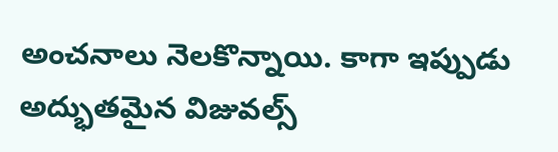అంచనాలు నెలకొన్నాయి. కాగా ఇప్పుడు అద్భుతమైన విజువల్స్‌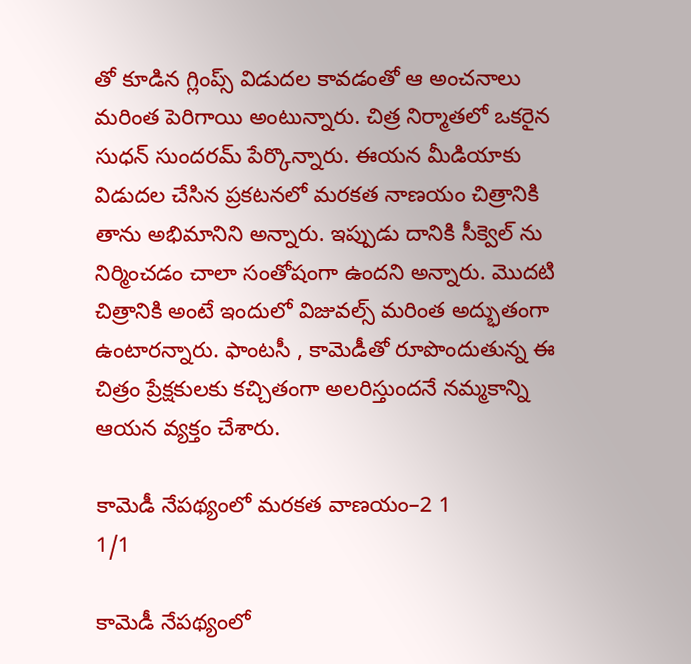తో కూడిన గ్లింప్స్‌ విడుదల కావడంతో ఆ అంచనాలు మరింత పెరిగాయి అంటున్నారు. చిత్ర నిర్మాతలో ఒకరైన సుధన్‌ సుందరమ్‌ పేర్కొన్నారు. ఈయన మీడియాకు విడుదల చేసిన ప్రకటనలో మరకత నాణయం చిత్రానికి తాను అభిమానిని అన్నారు. ఇప్పుడు దానికి సీక్వెల్‌ ను నిర్మించడం చాలా సంతోషంగా ఉందని అన్నారు. మొదటి చిత్రానికి అంటే ఇందులో విజువల్స్‌ మరింత అద్భుతంగా ఉంటారన్నారు. ఫాంటసీ , కామెడీతో రూపొందుతున్న ఈ చిత్రం ప్రేక్షకులకు కచ్చితంగా అలరిస్తుందనే నమ్మకాన్ని ఆయన వ్యక్తం చేశారు.

కామెడీ నేపథ్యంలో మరకత వాణయం–2 1
1/1

కామెడీ నేపథ్యంలో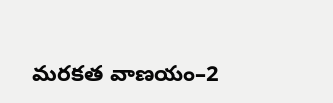మరకత వాణయం–2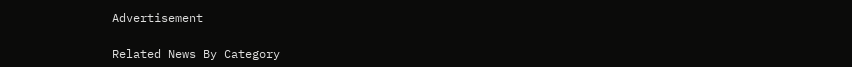Advertisement

Related News By Category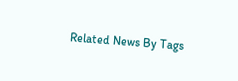Related News By Tags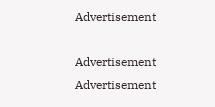Advertisement

Advertisement
Advertisement